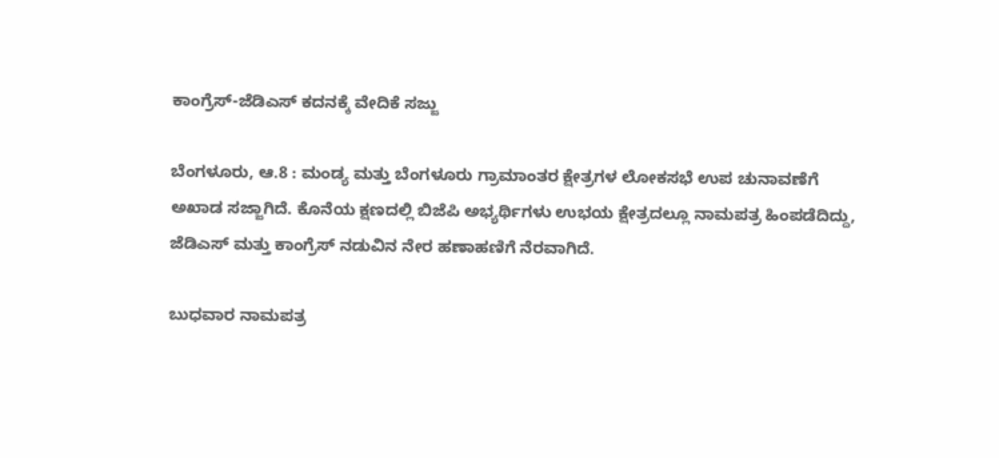ಕಾಂಗ್ರೆಸ್-ಜೆಡಿಎಸ್ ಕದನಕ್ಕೆ ವೇದಿಕೆ ಸಜ್ಜು

ಬೆಂಗಳೂರು, ಆ.8 : ಮಂಡ್ಯ ಮತ್ತು ಬೆಂಗಳೂರು ಗ್ರಾಮಾಂತರ ಕ್ಷೇತ್ರಗಳ ಲೋಕಸಭೆ ಉಪ ಚುನಾವಣೆಗೆ ಅಖಾಡ ಸಜ್ಜಾಗಿದೆ. ಕೊನೆಯ ಕ್ಷಣದಲ್ಲಿ ಬಿಜೆಪಿ ಅಭ್ಯರ್ಥಿಗಳು ಉಭಯ ಕ್ಷೇತ್ರದಲ್ಲೂ ನಾಮಪತ್ರ ಹಿಂಪಡೆದಿದ್ದು, ಜೆಡಿಎಸ್ ಮತ್ತು ಕಾಂಗ್ರೆಸ್ ನಡುವಿನ ನೇರ ಹಣಾಹಣಿಗೆ ನೆರವಾಗಿದೆ.

ಬುಧವಾರ ನಾಮಪತ್ರ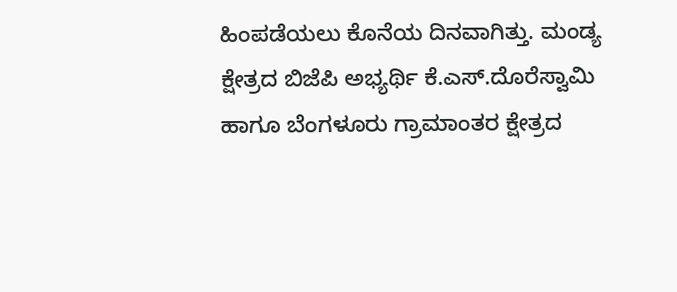ಹಿಂಪಡೆಯಲು ಕೊನೆಯ ದಿನವಾಗಿತ್ತು. ಮಂಡ್ಯ ಕ್ಷೇತ್ರದ ಬಿಜೆಪಿ ಅಭ್ಯರ್ಥಿ ಕೆ.ಎಸ್.ದೊರೆಸ್ವಾಮಿ ಹಾಗೂ ಬೆಂಗಳೂರು ಗ್ರಾಮಾಂತರ ಕ್ಷೇತ್ರದ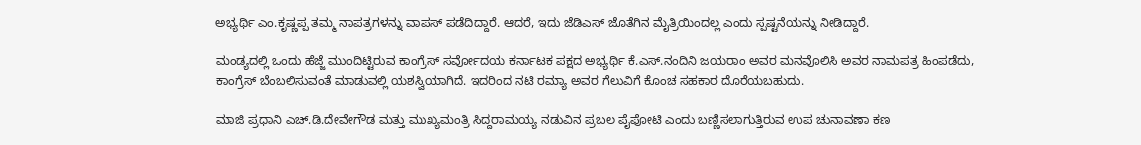ಅಭ್ಯರ್ಥಿ ಎಂ.ಕೃಷ್ಣಪ್ಪ ತಮ್ಮ ನಾಪತ್ರಗಳನ್ನು ವಾಪಸ್ ಪಡೆದಿದ್ದಾರೆ. ಆದರೆ, ಇದು ಜೆಡಿಎಸ್ ಜೊತೆಗಿನ ಮೈತ್ರಿಯಿಂದಲ್ಲ ಎಂದು ಸ್ಪಷ್ಟನೆಯನ್ನು ನೀಡಿದ್ದಾರೆ.

ಮಂಡ್ಯದಲ್ಲಿ ಒಂದು ಹೆಜ್ಜೆ ಮುಂದಿಟ್ಟಿರುವ ಕಾಂಗ್ರೆಸ್ ಸರ್ವೋದಯ ಕರ್ನಾಟಕ ಪಕ್ಷದ ಅಭ್ಯರ್ಥಿ ಕೆ.ಎಸ್.ನಂದಿನಿ ಜಯರಾಂ ಅವರ ಮನವೊಲಿಸಿ ಅವರ ನಾಮಪತ್ರ ಹಿಂಪಡೆದು, ಕಾಂಗ್ರೆಸ್ ಬೆಂಬಲಿಸುವಂತೆ ಮಾಡುವಲ್ಲಿ ಯಶಸ್ವಿಯಾಗಿದೆ. ಇದರಿಂದ ನಟಿ ರಮ್ಯಾ ಅವರ ಗೆಲುವಿಗೆ ಕೊಂಚ ಸಹಕಾರ ದೊರೆಯಬಹುದು.

ಮಾಜಿ ಪ್ರಧಾನಿ ಎಚ್.ಡಿ.ದೇವೇಗೌಡ ಮತ್ತು ಮುಖ್ಯಮಂತ್ರಿ ಸಿದ್ದರಾಮಯ್ಯ ನಡುವಿನ ಪ್ರಬಲ ಪೈಪೋಟಿ ಎಂದು ಬಣ್ಣಿಸಲಾಗುತ್ತಿರುವ ಉಪ ಚುನಾವಣಾ ಕಣ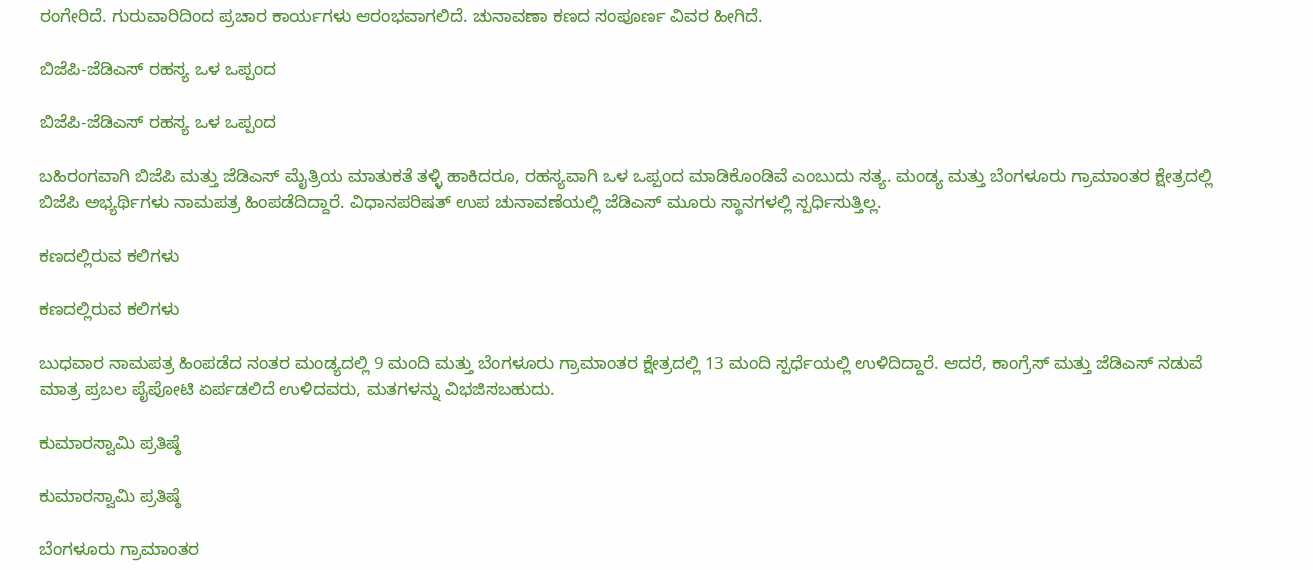ರಂಗೇರಿದೆ. ಗುರುವಾರಿದಿಂದ ಪ್ರಚಾರ ಕಾರ್ಯಗಳು ಆರಂಭವಾಗಲಿದೆ. ಚುನಾವಣಾ ಕಣದ ಸಂಪೂರ್ಣ ವಿವರ ಹೀಗಿದೆ.

ಬಿಜೆಪಿ-ಜೆಡಿಎಸ್ ರಹಸ್ಯ ಒಳ ಒಪ್ಪಂದ

ಬಿಜೆಪಿ-ಜೆಡಿಎಸ್ ರಹಸ್ಯ ಒಳ ಒಪ್ಪಂದ

ಬಹಿರಂಗವಾಗಿ ಬಿಜೆಪಿ ಮತ್ತು ಜೆಡಿಎಸ್ ಮೈತ್ರಿಯ ಮಾತುಕತೆ ತಳ್ಳಿ ಹಾಕಿದರೂ, ರಹಸ್ಯವಾಗಿ ಒಳ ಒಪ್ಪಂದ ಮಾಡಿಕೊಂಡಿವೆ ಎಂಬುದು ಸತ್ಯ. ಮಂಡ್ಯ ಮತ್ತು ಬೆಂಗಳೂರು ಗ್ರಾಮಾಂತರ ಕ್ಷೇತ್ರದಲ್ಲಿ ಬಿಜೆಪಿ ಅಭ್ಯರ್ಥಿಗಳು ನಾಮಪತ್ರ ಹಿಂಪಡೆದಿದ್ದಾರೆ. ವಿಧಾನಪರಿಷತ್ ಉಪ ಚುನಾವಣೆಯಲ್ಲಿ ಜೆಡಿಎಸ್ ಮೂರು ಸ್ಥಾನಗಳಲ್ಲಿ ಸ್ಪರ್ಧಿಸುತ್ತಿಲ್ಲ.

ಕಣದಲ್ಲಿರುವ ಕಲಿಗಳು

ಕಣದಲ್ಲಿರುವ ಕಲಿಗಳು

ಬುಧವಾರ ನಾಮಪತ್ರ ಹಿಂಪಡೆದ ನಂತರ ಮಂಡ್ಯದಲ್ಲಿ 9 ಮಂದಿ ಮತ್ತು ಬೆಂಗಳೂರು ಗ್ರಾಮಾಂತರ ಕ್ಷೇತ್ರದಲ್ಲಿ 13 ಮಂದಿ ಸ್ಪರ್ಧೆಯಲ್ಲಿ ಉಳಿದಿದ್ದಾರೆ. ಆದರೆ, ಕಾಂಗ್ರೆಸ್ ಮತ್ತು ಜೆಡಿಎಸ್ ನಡುವೆ ಮಾತ್ರ ಪ್ರಬಲ ಪೈಪೋಟಿ ಏರ್ಪಡಲಿದೆ ಉಳಿದವರು, ಮತಗಳನ್ನು ವಿಭಜಿಸಬಹುದು.

ಕುಮಾರಸ್ವಾಮಿ ಪ್ರತಿಷ್ಠೆ

ಕುಮಾರಸ್ವಾಮಿ ಪ್ರತಿಷ್ಠೆ

ಬೆಂಗಳೂರು ಗ್ರಾಮಾಂತರ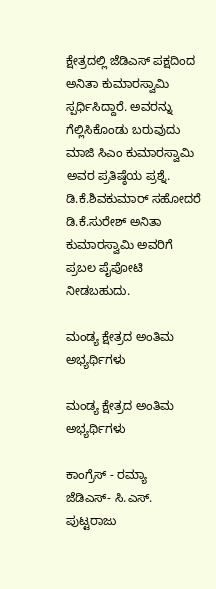ಕ್ಷೇತ್ರದಲ್ಲಿ ಜೆಡಿಎಸ್ ಪಕ್ಷದಿಂದ ಅನಿತಾ ಕುಮಾರಸ್ವಾಮಿ ಸ್ಪರ್ಧಿಸಿದ್ದಾರೆ. ಅವರನ್ನು ಗೆಲ್ಲಿಸಿಕೊಂಡು ಬರುವುದು ಮಾಜಿ ಸಿಎಂ ಕುಮಾರಸ್ವಾಮಿ ಅವರ ಪ್ರತಿಷ್ಠೆಯ ಪ್ರಶ್ನೆ. ಡಿ.ಕೆ.ಶಿವಕುಮಾರ್ ಸಹೋದರೆ ಡಿ.ಕೆ.ಸುರೇಶ್ ಅನಿತಾ ಕುಮಾರಸ್ವಾಮಿ ಅವರಿಗೆ ಪ್ರಬಲ ಪೈಪೋಟಿ ನೀಡಬಹುದು.

ಮಂಡ್ಯ ಕ್ಷೇತ್ರದ ಅಂತಿಮ ಅಭ್ಯರ್ಥಿಗಳು

ಮಂಡ್ಯ ಕ್ಷೇತ್ರದ ಅಂತಿಮ ಅಭ್ಯರ್ಥಿಗಳು

ಕಾಂಗ್ರೆಸ್ - ರಮ್ಯಾ
ಜೆಡಿಎಸ್- ಸಿ.ಎಸ್. ಪುಟ್ಟರಾಜು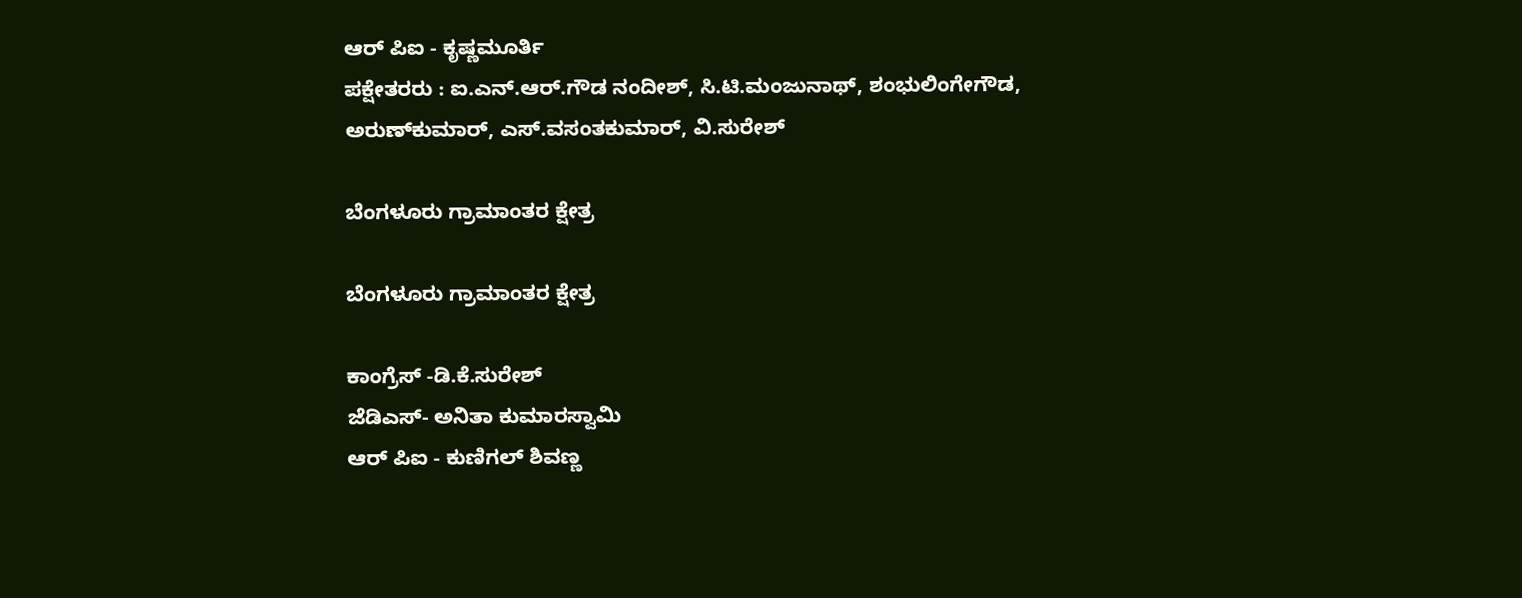ಆರ್ ಪಿಐ - ಕೃಷ್ಣಮೂರ್ತಿ
ಪಕ್ಷೇತರರು : ಐ.ಎನ್.ಆರ್.ಗೌಡ ನಂದೀಶ್, ಸಿ.ಟಿ.ಮಂಜುನಾಥ್, ಶಂಭುಲಿಂಗೇಗೌಡ, ಅರುಣ್‌ಕುಮಾರ್, ಎಸ್.ವಸಂತಕುಮಾರ್, ವಿ.ಸುರೇಶ್

ಬೆಂಗಳೂರು ಗ್ರಾಮಾಂತರ ಕ್ಷೇತ್ರ

ಬೆಂಗಳೂರು ಗ್ರಾಮಾಂತರ ಕ್ಷೇತ್ರ

ಕಾಂಗ್ರೆಸ್ -ಡಿ.ಕೆ.ಸುರೇಶ್
ಜೆಡಿಎಸ್- ಅನಿತಾ ಕುಮಾರಸ್ವಾಮಿ
ಆರ್ ಪಿಐ - ಕುಣಿಗಲ್ ಶಿವಣ್ಣ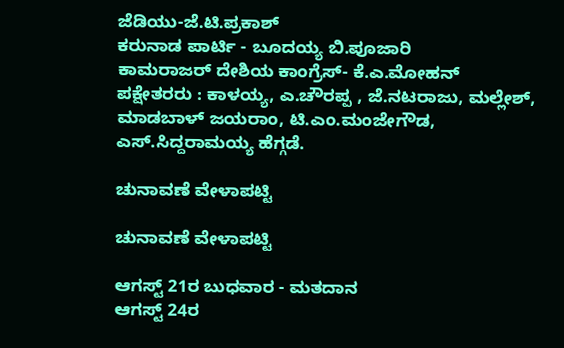ಜೆಡಿಯು-ಜೆ.ಟಿ.ಪ್ರಕಾಶ್
ಕರುನಾಡ ಪಾರ್ಟಿ - ಬೂದಯ್ಯ ಬಿ.ಪೂಜಾರಿ
ಕಾಮರಾಜರ್ ದೇಶಿಯ ಕಾಂಗ್ರೆಸ್- ಕೆ.ಎ.ಮೋಹನ್
ಪಕ್ಷೇತರರು : ಕಾಳಯ್ಯ, ಎ.ಚೌರಪ್ಪ , ಜೆ.ನಟರಾಜು, ಮಲ್ಲೇಶ್, ಮಾಡಬಾಳ್ ಜಯರಾಂ, ಟಿ.ಎಂ.ಮಂಜೇಗೌಡ, ಎಸ್.ಸಿದ್ದರಾಮಯ್ಯ ಹೆಗ್ಗಡೆ.

ಚುನಾವಣೆ ವೇಳಾಪಟ್ಟಿ

ಚುನಾವಣೆ ವೇಳಾಪಟ್ಟಿ

ಆಗಸ್ಟ್ 21ರ ಬುಧವಾರ - ಮತದಾನ
ಆಗಸ್ಟ್ 24ರ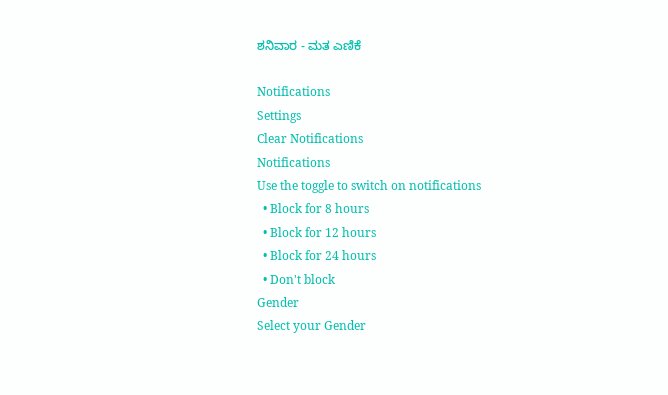ಶನಿವಾರ - ಮತ ಎಣಿಕೆ

Notifications
Settings
Clear Notifications
Notifications
Use the toggle to switch on notifications
  • Block for 8 hours
  • Block for 12 hours
  • Block for 24 hours
  • Don't block
Gender
Select your Gender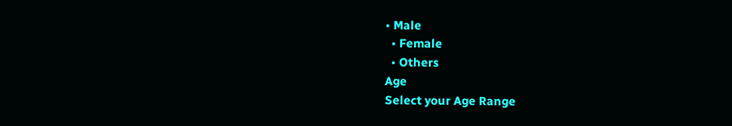• Male
  • Female
  • Others
Age
Select your Age Range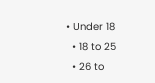• Under 18
  • 18 to 25
  • 26 to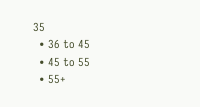35
  • 36 to 45
  • 45 to 55
  • 55+